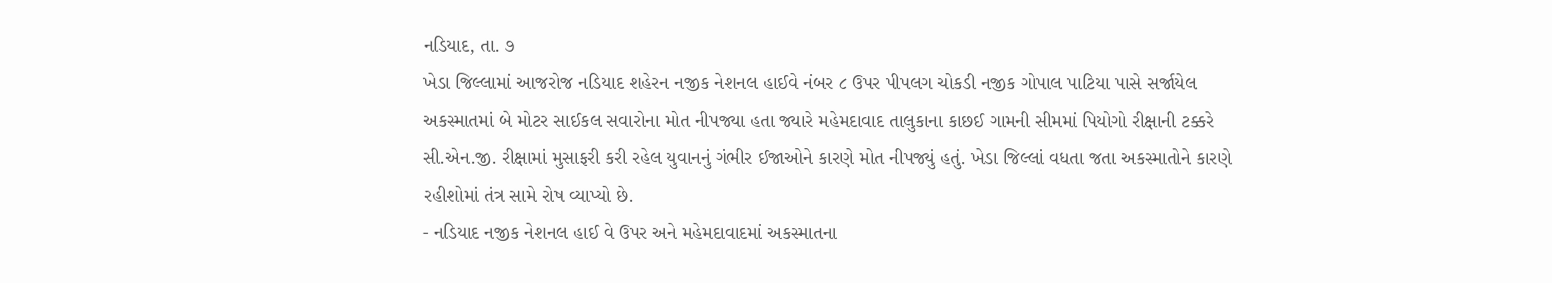નડિયાદ, તા. ૭
ખેડા જિલ્લામાં આજરોજ નડિયાદ શહેરન નજીક નેશનલ હાઈવે નંબર ૮ ઉપર પીપલગ ચોકડી નજીક ગોપાલ પાટિયા પાસે સર્જાયેલ અકસ્માતમાં બે મોટર સાઈકલ સવારોના મોત નીપજ્યા હતા જ્યારે મહેમદાવાદ તાલુકાના કાછઈ ગામની સીમમાં પિયોગો રીક્ષાની ટક્કરે સી.એન.જી. રીક્ષામાં મુસાફરી કરી રહેલ યુવાનનું ગંભીર ઈજાઓને કારણે મોત નીપજ્યું હતું. ખેડા જિલ્લાં વધતા જતા અકસ્માતોને કારણે રહીશોમાં તંત્ર સામે રોષ વ્યાપ્યો છે.
- નડિયાદ નજીક નેશનલ હાઈ વે ઉપર અને મહેમદાવાદમાં અકસ્માતના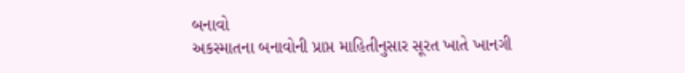બનાવો
અકસ્માતના બનાવોની પ્રાપ્ત માહિતીનુસાર સૂરત ખાતે ખાનગી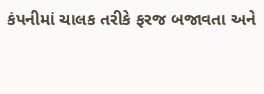કંપનીમાં ચાલક તરીકે ફરજ બજાવતા અને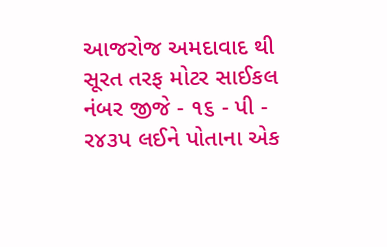આજરોજ અમદાવાદ થી સૂરત તરફ મોટર સાઈકલ નંબર જીજે - ૧૬ - પી - ર૪૩પ લઈને પોતાના એક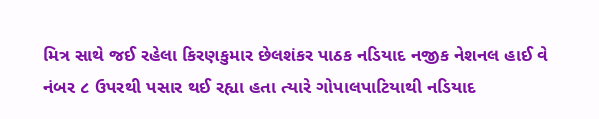મિત્ર સાથે જઈ રહેલા કિરણકુમાર છેલશંકર પાઠક નડિયાદ નજીક નેશનલ હાઈ વે નંબર ૮ ઉપરથી પસાર થઈ રહ્યા હતા ત્યારે ગોપાલપાટિયાથી નડિયાદ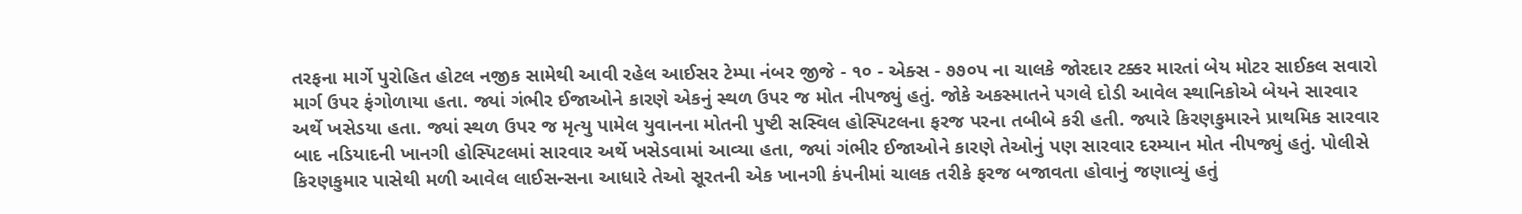તરફના માર્ગે પુરોહિત હોટલ નજીક સામેથી આવી રહેલ આઈસર ટેમ્પા નંબર જીજે - ૧૦ - એક્સ - ૭૭૦પ ના ચાલકે જોરદાર ટક્કર મારતાં બેય મોટર સાઈકલ સવારો માર્ગ ઉપર ફંગોળાયા હતા. જ્યાં ગંભીર ઈજાઓને કારણે એકનું સ્થળ ઉપર જ મોત નીપજ્યું હતું. જોકે અકસ્માતને પગલે દોડી આવેલ સ્થાનિકોએ બેયને સારવાર અર્થે ખસેડયા હતા. જ્યાં સ્થળ ઉપર જ મૃત્યુ પામેલ યુવાનના મોતની પુષ્ટી સસ્વિલ હોસ્પિટલના ફરજ પરના તબીબે કરી હતી. જ્યારે કિરણકુમારને પ્રાથમિક સારવાર બાદ નડિયાદની ખાનગી હોસ્પિટલમાં સારવાર અર્થે ખસેડવામાં આવ્યા હતા, જ્યાં ગંભીર ઈજાઓને કારણે તેઓનું પણ સારવાર દરમ્યાન મોત નીપજ્યું હતું. પોલીસે કિરણકુમાર પાસેથી મળી આવેલ લાઈસન્સના આધારે તેઓ સૂરતની એક ખાનગી કંપનીમાં ચાલક તરીકે ફરજ બજાવતા હોવાનું જણાવ્યું હતું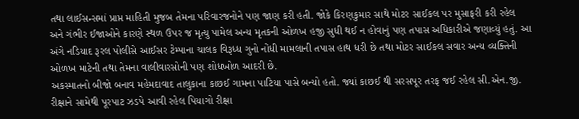તથા લાઈસન્સમાં પ્રાપ્ત માહિતી મુજબ તેમના પરિવારજનોને પણ જાણ કરી હતી. જોકે કિરણકુમાર સાથે મોટર સાઈકલ પર મુસાફરી કરી રહેલ અને ગંભીર ઈજાઓને કારણે સ્થળ ઉપર જ મૃત્યુ પામેલ અન્ય મૃતકની ઓળખ હજી સુધી થઈ ન હોવાનું પણ તપાસ અધિકારીએ જણાવ્યું હતું. આ અંગે નડિયાદ રૂરલ પોલીસે આઈસર ટેમ્પાના ચાલક વિરૂધ્ધ ગુનો નોંધી મામલાની તપાસ હાથ ધરી છે તથા મોટર સાઈકલ સવાર અન્ય વ્યક્તિની ઓળખ માટેની તથા તેમના વાલીવારસોની પણ શોધખોળ આદરી છે.
અકસ્માતનો બીજો બનાવ મહેમદાવાદ તાલુકાના કાછઈ ગામના પાટિયા પાસે બન્યો હતો. જ્યાં કાછઈ થી સરસપૂર તરફ જઈ રહેલ સી.એન.જી. રીક્ષાને સામેથી પૂરપાટ ઝડપે આવી રહેલ પિયાગો રીક્ષા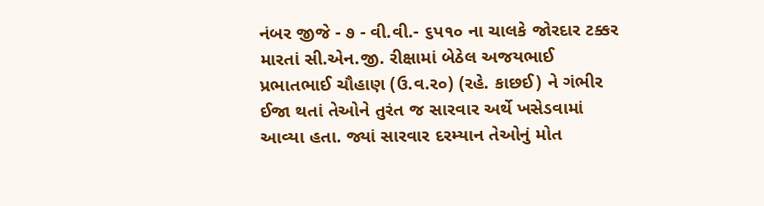નંબર જીજે - ૭ - વી.વી.- ૬પ૧૦ ના ચાલકે જોરદાર ટક્કર મારતાં સી.એન.જી. રીક્ષામાં બેઠેલ અજયભાઈ પ્રભાતભાઈ ચૌહાણ (ઉ.વ.ર૦) (રહે. કાછઈ) ને ગંભીર ઈજા થતાં તેઓને તુરંત જ સારવાર અર્થે ખસેડવામાં આવ્યા હતા. જ્યાં સારવાર દરમ્યાન તેઓનું મોત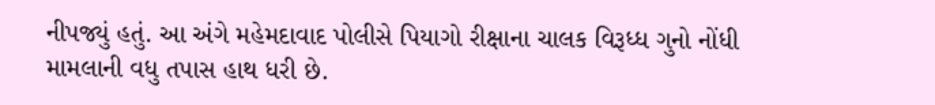નીપજ્યું હતું. આ અંગે મહેમદાવાદ પોલીસે પિયાગો રીક્ષાના ચાલક વિરૂધ્ધ ગુનો નોંધી મામલાની વધુ તપાસ હાથ ધરી છે.